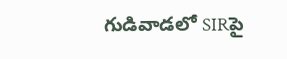గుడివాడలో SIRపై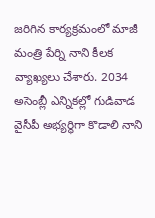జరిగిన కార్యక్రమంలో మాజీ మంత్రి పేర్ని నాని కీలక వ్యాఖ్యలు చేశారు. 2034 అసెంబ్లీ ఎన్నికల్లో గుడివాడ
వైసీపీ అభ్యర్థిగా కొడాలి నాని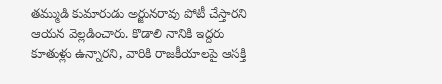తమ్ముడి కుమారుడు అర్జునరావు పోటీ చేస్తారని ఆయన వెల్లడించారు. కొడాలి నానికి ఇద్దరు కూతుళ్లు ఉన్నారని, వారికి రాజకీయాలపై ఆసక్తి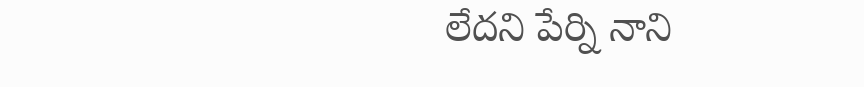లేదని పేర్ని నాని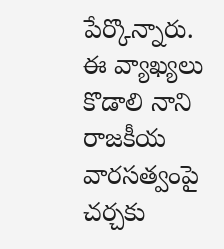పేర్కొన్నారు. ఈ వ్యాఖ్యలు కొడాలి నాని రాజకీయ వారసత్వంపై చర్చకు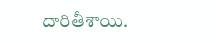దారితీశాయి.